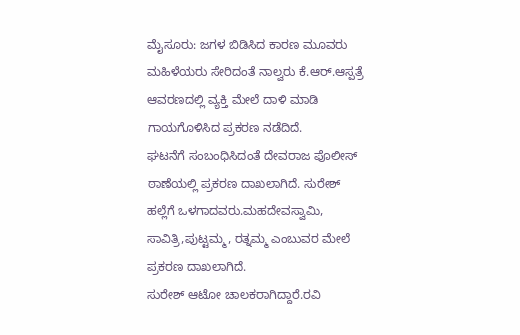ಮೈಸೂರು: ಜಗಳ ಬಿಡಿಸಿದ ಕಾರಣ ಮೂವರು ಮಹಿಳೆಯರು ಸೇರಿದಂತೆ ನಾಲ್ವರು ಕೆ.ಆರ್.ಆಸ್ಪತ್ರೆ ಆವರಣದಲ್ಲಿ ವ್ಯಕ್ತಿ ಮೇಲೆ ದಾಳಿ ಮಾಡಿ ಗಾಯಗೊಳಿಸಿದ ಪ್ರಕರಣ ನಡೆದಿದೆ.
ಘಟನೆಗೆ ಸಂಬಂಧಿಸಿದಂತೆ ದೇವರಾಜ ಪೊಲೀಸ್ ಠಾಣೆಯಲ್ಲಿ ಪ್ರಕರಣ ದಾಖಲಾಗಿದೆ. ಸುರೇಶ್ ಹಲ್ಲೆಗೆ ಒಳಗಾದವರು.ಮಹದೇವಸ್ವಾಮಿ, ಸಾವಿತ್ರಿ,ಪುಟ್ಟಮ್ಮ, ರತ್ನಮ್ಮ ಎಂಬುವರ ಮೇಲೆ ಪ್ರಕರಣ ದಾಖಲಾಗಿದೆ.
ಸುರೇಶ್ ಆಟೋ ಚಾಲಕರಾಗಿದ್ದಾರೆ.ರವಿ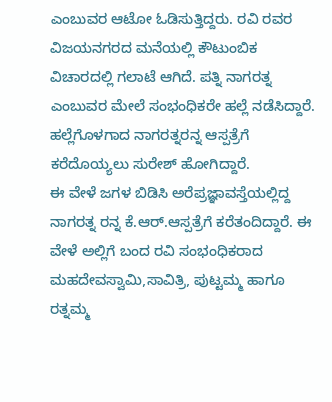ಎಂಬುವರ ಆಟೋ ಓಡಿಸುತ್ತಿದ್ದರು. ರವಿ ರವರ ವಿಜಯನಗರದ ಮನೆಯಲ್ಲಿ ಕೌಟುಂಬಿಕ ವಿಚಾರದಲ್ಲಿ ಗಲಾಟೆ ಆಗಿದೆ. ಪತ್ನಿ ನಾಗರತ್ನ ಎಂಬುವರ ಮೇಲೆ ಸಂಭಂಧಿಕರೇ ಹಲ್ಲೆ ನಡೆಸಿದ್ದಾರೆ. ಹಲ್ಲೆಗೊಳಗಾದ ನಾಗರತ್ನರನ್ನ ಆಸ್ಪತ್ರೆಗೆ ಕರೆದೊಯ್ಯಲು ಸುರೇಶ್ ಹೋಗಿದ್ದಾರೆ.
ಈ ವೇಳೆ ಜಗಳ ಬಿಡಿಸಿ ಅರೆಪ್ರಜ್ಞಾವಸ್ತೆಯಲ್ಲಿದ್ದ ನಾಗರತ್ನ ರನ್ನ ಕೆ.ಆರ್.ಆಸ್ಪತ್ರೆಗೆ ಕರೆತಂದಿದ್ದಾರೆ. ಈ ವೇಳೆ ಅಲ್ಲಿಗೆ ಬಂದ ರವಿ ಸಂಭಂಧಿಕರಾದ ಮಹದೇವಸ್ವಾಮಿ,ಸಾವಿತ್ರಿ, ಪುಟ್ಟಮ್ಮ ಹಾಗೂ ರತ್ನಮ್ಮ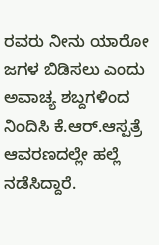ರವರು ನೀನು ಯಾರೋ ಜಗಳ ಬಿಡಿಸಲು ಎಂದು ಅವಾಚ್ಯ ಶಬ್ದಗಳಿಂದ ನಿಂದಿಸಿ ಕೆ.ಆರ್.ಆಸ್ಪತ್ರೆ ಆವರಣದಲ್ಲೇ ಹಲ್ಲೆ ನಡೆಸಿದ್ದಾರೆ.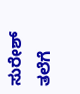ಸುರೇಶ್ ತಲೆಗೆ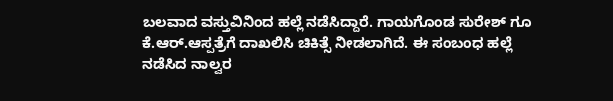ಬಲವಾದ ವಸ್ತುವಿನಿಂದ ಹಲ್ಲೆ ನಡೆಸಿದ್ದಾರೆ. ಗಾಯಗೊಂಡ ಸುರೇಶ್ ಗೂ ಕೆ.ಆರ್.ಆಸ್ಪತ್ರೆಗೆ ದಾಖಲಿಸಿ ಚಿಕಿತ್ಸೆ ನೀಡಲಾಗಿದೆ. ಈ ಸಂಬಂಧ ಹಲ್ಲೆ ನಡೆಸಿದ ನಾಲ್ವರ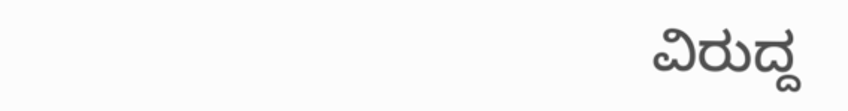ವಿರುದ್ದ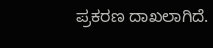ಪ್ರಕರಣ ದಾಖಲಾಗಿದೆ.